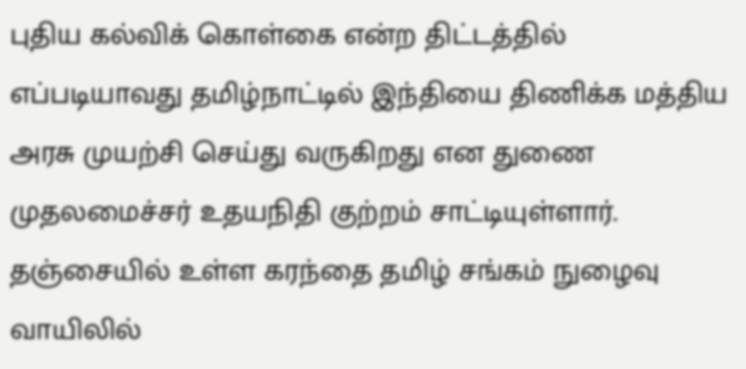புதிய கல்விக் கொள்கை என்ற திட்டத்தில் எப்படியாவது தமிழ்நாட்டில் இந்தியை திணிக்க மத்திய அரசு முயற்சி செய்து வருகிறது என துணை முதலமைச்சர் உதயநிதி குற்றம் சாட்டியுள்ளார்.
தஞ்சையில் உள்ள கரந்தை தமிழ் சங்கம் நுழைவு வாயிலில்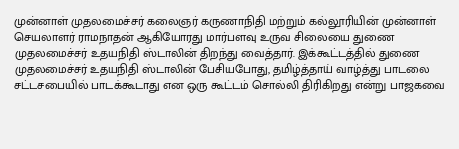முன்னாள் முதலமைச்சர் கலைஞர் கருணாநிதி மற்றும் கல்லூரியின் முன்னாள் செயலாளர் ராமநாதன் ஆகியோரது மார்பளவு உருவ சிலையை துணை முதலமைச்சர் உதயநிதி ஸ்டாலின் திறந்து வைத்தார். இக்கூட்டத்தில் துணை முதலமைச்சர் உதயநிதி ஸ்டாலின் பேசியபோது, தமிழ்த்தாய் வாழ்த்து பாடலை சட்டசபையில் பாடக்கூடாது என ஒரு கூட்டம் சொல்லி திரிகிறது என்று பாஜகவை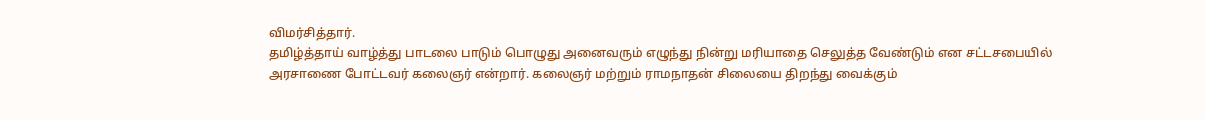விமர்சித்தார்.
தமிழ்த்தாய் வாழ்த்து பாடலை பாடும் பொழுது அனைவரும் எழுந்து நின்று மரியாதை செலுத்த வேண்டும் என சட்டசபையில் அரசாணை போட்டவர் கலைஞர் என்றார். கலைஞர் மற்றும் ராமநாதன் சிலையை திறந்து வைக்கும்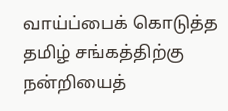வாய்ப்பைக் கொடுத்த தமிழ் சங்கத்திற்கு நன்றியைத்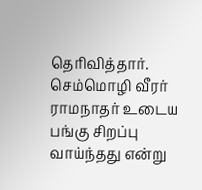தெரிவித்தார். செம்மொழி வீரர் ராமநாதர் உடைய பங்கு சிறப்பு வாய்ந்தது என்று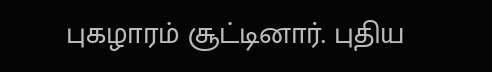புகழாரம் சூட்டினார். புதிய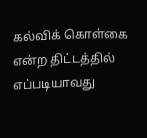கல்விக் கொள்கை என்ற திட்டத்தில் எப்படியாவது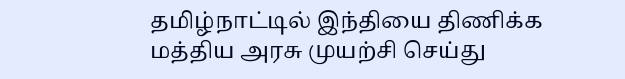தமிழ்நாட்டில் இந்தியை திணிக்க மத்திய அரசு முயற்சி செய்து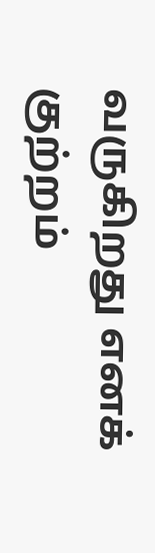வருகிறது எனக் குற்றம்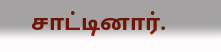சாட்டினார்.